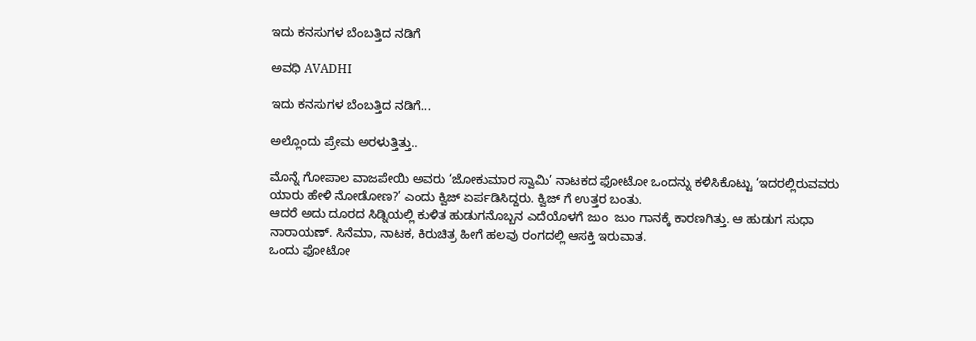ಇದು ಕನಸುಗಳ ಬೆಂಬತ್ತಿದ ನಡಿಗೆ‍

ಅವಧಿ AVADHI

ಇದು ಕನಸುಗಳ ಬೆಂಬತ್ತಿದ ನಡಿಗೆ...

ಅಲ್ಲೊಂದು ಪ್ರೇಮ ಅರಳುತ್ತಿತ್ತು..

ಮೊನ್ನೆ ಗೋಪಾಲ ವಾಜಪೇಯಿ ಅವರು ‘ಜೋಕುಮಾರ ಸ್ವಾಮಿ’ ನಾಟಕದ ಫೋಟೋ ಒಂದನ್ನು ಕಳಿಸಿಕೊಟ್ಟು ‘ಇದರಲ್ಲಿರುವವರು ಯಾರು ಹೇಳಿ ನೋಡೋಣ?’ ಎಂದು ಕ್ವಿಜ್ ಏರ್ಪಡಿಸಿದ್ದರು. ಕ್ವಿಜ್ ಗೆ ಉತ್ತರ ಬಂತು.
ಆದರೆ ಅದು ದೂರದ ಸಿಡ್ನಿಯಲ್ಲಿ ಕುಳಿತ ಹುಡುಗನೊಬ್ಬನ ಎದೆಯೊಳಗೆ ಜುಂ  ಜುಂ ಗಾನಕ್ಕೆ ಕಾರಣಗಿತ್ತು. ಆ ಹುಡುಗ ಸುಧಾ ನಾರಾಯಣ್. ಸಿನೆಮಾ, ನಾಟಕ, ಕಿರುಚಿತ್ರ ಹೀಗೆ ಹಲವು ರಂಗದಲ್ಲಿ ಆಸಕ್ತಿ ಇರುವಾತ.
ಒಂದು ಫೋಟೋ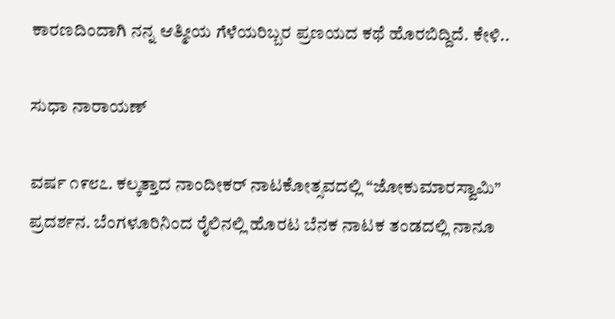ಕಾರಣದಿಂದಾಗಿ ನನ್ನ ಆತ್ಮೀಯ ಗೆಳೆಯರಿಬ್ಬರ ಪ್ರಣಯದ ಕಥೆ ಹೊರಬಿದ್ದಿದೆ. ಕೇಳಿ..

ಸುಧಾ ನಾರಾಯಣ್

ವರ್ಷ ೧೯೮೭. ಕಲ್ಕತ್ತಾದ ನಾಂದೀಕರ್ ನಾಟಕೋತ್ಸವದಲ್ಲಿ “ಜೋಕುಮಾರಸ್ವಾಮಿ” ಪ್ರದರ್ಶನ. ಬೆಂಗಳೂರಿನಿಂದ ರೈಲಿನಲ್ಲಿ ಹೊರಟ ಬೆನಕ ನಾಟಕ ತಂಡದಲ್ಲಿ ನಾನೂ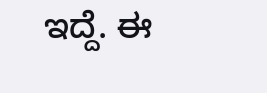ಇದ್ದೆ. ಈ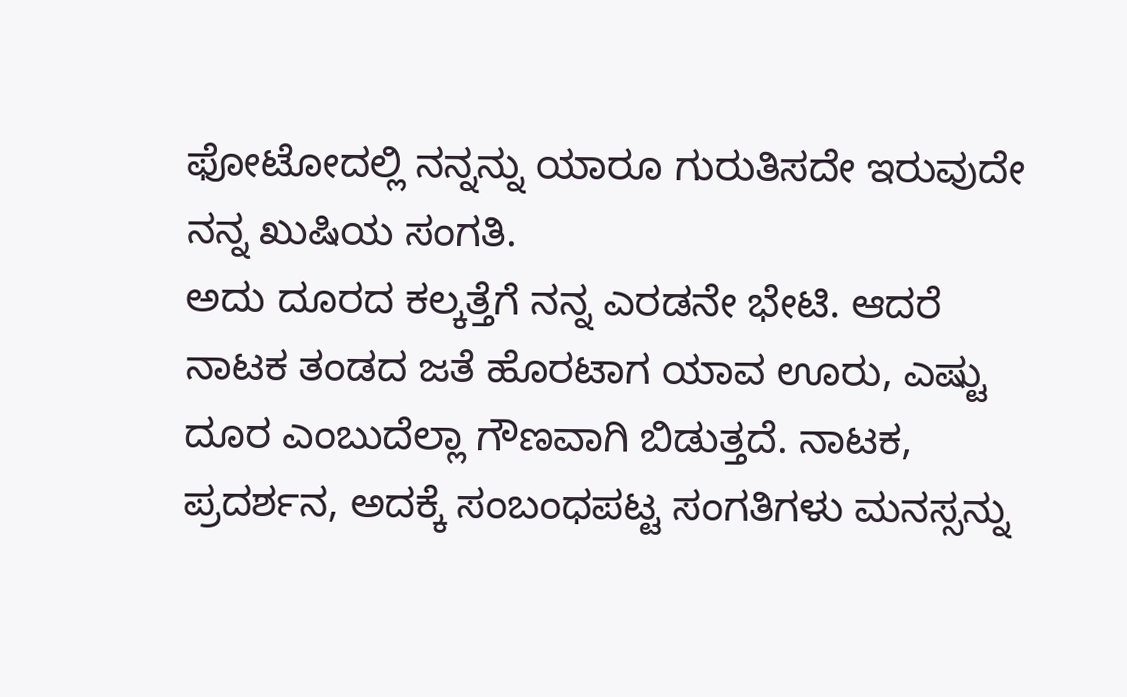ಫೋಟೋದಲ್ಲಿ ನನ್ನನ್ನು ಯಾರೂ ಗುರುತಿಸದೇ ಇರುವುದೇ ನನ್ನ ಖುಷಿಯ ಸಂಗತಿ.
ಅದು ದೂರದ ಕಲ್ಕತ್ತೆಗೆ ನನ್ನ ಎರಡನೇ ಭೇಟಿ. ಆದರೆ ನಾಟಕ ತಂಡದ ಜತೆ ಹೊರಟಾಗ ಯಾವ ಊರು, ಎಷ್ಟು ದೂರ ಎಂಬುದೆಲ್ಲಾ ಗೌಣವಾಗಿ ಬಿಡುತ್ತದೆ. ನಾಟಕ, ಪ್ರದರ್ಶನ, ಅದಕ್ಕೆ ಸಂಬಂಧಪಟ್ಟ ಸಂಗತಿಗಳು ಮನಸ್ಸನ್ನು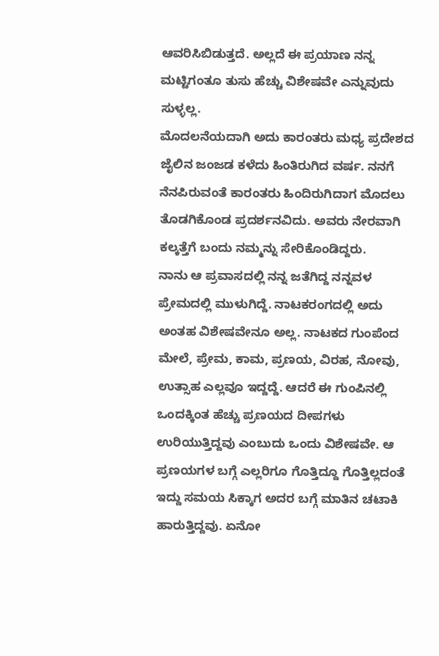ಆವರಿಸಿಬಿಡುತ್ತದೆ. ಅಲ್ಲದೆ ಈ ಪ್ರಯಾಣ ನನ್ನ ಮಟ್ಟಿಗಂತೂ ತುಸು ಹೆಚ್ಚು ವಿಶೇಷವೇ ಎನ್ನುವುದು ಸುಳ್ಳಲ್ಲ.
ಮೊದಲನೆಯದಾಗಿ ಅದು ಕಾರಂತರು ಮಧ್ಯ ಪ್ರದೇಶದ ಜೈಲಿನ ಜಂಜಡ ಕಳೆದು ಹಿಂತಿರುಗಿದ ವರ್ಷ. ನನಗೆ ನೆನಪಿರುವಂತೆ ಕಾರಂತರು ಹಿಂದಿರುಗಿದಾಗ ಮೊದಲು ತೊಡಗಿಕೊಂಡ ಪ್ರದರ್ಶನವಿದು. ಅವರು ನೇರವಾಗಿ ಕಲ್ಕತ್ತೆಗೆ ಬಂದು ನಮ್ಮನ್ನು ಸೇರಿಕೊಂಡಿದ್ದರು.
ನಾನು ಆ ಪ್ರವಾಸದಲ್ಲಿ ನನ್ನ ಜತೆಗಿದ್ದ ನನ್ನವಳ ಪ್ರೇಮದಲ್ಲಿ ಮುಳುಗಿದ್ದೆ. ನಾಟಕರಂಗದಲ್ಲಿ ಅದು ಅಂತಹ ವಿಶೇಷವೇನೂ ಅಲ್ಲ. ನಾಟಕದ ಗುಂಪೆಂದ ಮೇಲೆ, ಪ್ರೇಮ, ಕಾಮ, ಪ್ರಣಯ, ವಿರಹ, ನೋವು, ಉತ್ಸಾಹ ಎಲ್ಲವೂ ಇದ್ದದ್ದೆ. ಆದರೆ ಈ ಗುಂಪಿನಲ್ಲಿ ಒಂದಕ್ಕಿಂತ ಹೆಚ್ಚು ಪ್ರಣಯದ ದೀಪಗಳು ಉರಿಯುತ್ತಿದ್ದವು ಎಂಬುದು ಒಂದು ವಿಶೇಷವೇ. ಆ ಪ್ರಣಯಗಳ ಬಗ್ಗೆ ಎಲ್ಲರಿಗೂ ಗೊತ್ತಿದ್ದೂ ಗೊತ್ತಿಲ್ಲದಂತೆ ಇದ್ದು ಸಮಯ ಸಿಕ್ಕಾಗ ಅದರ ಬಗ್ಗೆ ಮಾತಿನ ಚಟಾಕಿ ಹಾರುತ್ತಿದ್ದವು. ಏನೋ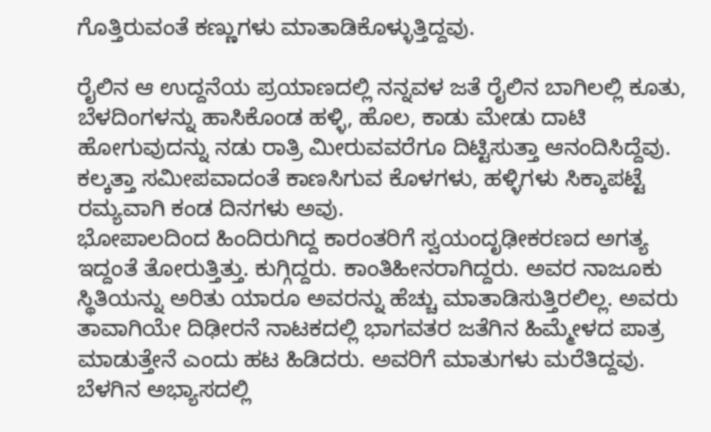ಗೊತ್ತಿರುವಂತೆ ಕಣ್ಣುಗಳು ಮಾತಾಡಿಕೊಳ್ಳುತ್ತಿದ್ದವು.

ರೈಲಿನ ಆ ಉದ್ದನೆಯ ಪ್ರಯಾಣದಲ್ಲಿ ನನ್ನವಳ ಜತೆ ರೈಲಿನ ಬಾಗಿಲಲ್ಲಿ ಕೂತು, ಬೆಳದಿಂಗಳನ್ನು ಹಾಸಿಕೊಂಡ ಹಳ್ಳಿ, ಹೊಲ, ಕಾಡು ಮೇಡು ದಾಟಿ ಹೋಗುವುದನ್ನು ನಡು ರಾತ್ರಿ ಮೀರುವವರೆಗೂ ದಿಟ್ಟಿಸುತ್ತಾ ಆನಂದಿಸಿದ್ದೆವು. ಕಲ್ಕತ್ತಾ ಸಮೀಪವಾದಂತೆ ಕಾಣಸಿಗುವ ಕೊಳಗಳು, ಹಳ್ಳಿಗಳು ಸಿಕ್ಕಾಪಟ್ಟೆ ರಮ್ಯವಾಗಿ ಕಂಡ ದಿನಗಳು ಅವು.
ಭೋಪಾಲದಿಂದ ಹಿಂದಿರುಗಿದ್ದ ಕಾರಂತರಿಗೆ ಸ್ವಯಂದೃಢೀಕರಣದ ಅಗತ್ಯ ಇದ್ದಂತೆ ತೋರುತ್ತಿತ್ತು. ಕುಗ್ಗಿದ್ದರು. ಕಾಂತಿಹೀನರಾಗಿದ್ದರು. ಅವರ ನಾಜೂಕು ಸ್ಥಿತಿಯನ್ನು ಅರಿತು ಯಾರೂ ಅವರನ್ನು ಹೆಚ್ಚು ಮಾತಾಡಿಸುತ್ತಿರಲಿಲ್ಲ. ಅವರು ತಾವಾಗಿಯೇ ದಿಢೀರನೆ ನಾಟಕದಲ್ಲಿ ಭಾಗವತರ ಜತೆಗಿನ ಹಿಮ್ಮೇಳದ ಪಾತ್ರ ಮಾಡುತ್ತೇನೆ ಎಂದು ಹಟ ಹಿಡಿದರು. ಅವರಿಗೆ ಮಾತುಗಳು ಮರೆತಿದ್ದವು. ಬೆಳಗಿನ ಅಭ್ಯಾಸದಲ್ಲಿ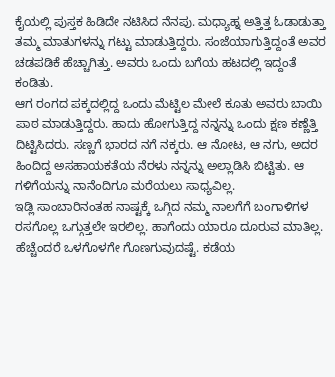ಕೈಯಲ್ಲಿ ಪುಸ್ತಕ ಹಿಡಿದೇ ನಟಿಸಿದ ನೆನಪು. ಮಧ್ಯಾಹ್ನ ಅತ್ತಿತ್ತ ಓಡಾಡುತ್ತಾ ತಮ್ಮ ಮಾತುಗಳನ್ನು ಗಟ್ಟು ಮಾಡುತ್ತಿದ್ದರು. ಸಂಜೆಯಾಗುತ್ತಿದ್ದಂತೆ ಅವರ ಚಡಪಡಿಕೆ ಹೆಚ್ಚಾಗಿತ್ತು. ಅವರು ಒಂದು ಬಗೆಯ ಹಟದಲ್ಲಿ ಇದ್ದಂತೆ ಕಂಡಿತು.
ಆಗ ರಂಗದ ಪಕ್ಕದಲ್ಲಿದ್ದ ಒಂದು ಮೆಟ್ಟಿಲ ಮೇಲೆ ಕೂತು ಅವರು ಬಾಯಿ ಪಾಠ ಮಾಡುತ್ತಿದ್ದರು. ಹಾದು ಹೋಗುತ್ತಿದ್ದ ನನ್ನನ್ನು ಒಂದು ಕ್ಷಣ ಕಣ್ಣೆತ್ತಿ ದಿಟ್ಟಿಸಿದರು. ಸಣ್ಣಗೆ ಭಾರದ ನಗೆ ನಕ್ಕರು. ಆ ನೋಟ, ಆ ನಗು, ಅದರ ಹಿಂದಿದ್ದ ಅಸಹಾಯಕತೆಯ ನೆರಳು ನನ್ನನ್ನು ಅಲ್ಲಾಡಿಸಿ ಬಿಟ್ಟಿತು. ಆ ಗಳಿಗೆಯನ್ನು ನಾನೆಂದಿಗೂ ಮರೆಯಲು ಸಾಧ್ಯವಿಲ್ಲ.
ಇಡ್ಲಿ ಸಾಂಬಾರಿನಂತಹ ನಾಷ್ಟಕ್ಕೆ ಒಗ್ಗಿದ ನಮ್ಮ ನಾಲಗೆಗೆ ಬಂಗಾಳಿಗಳ ರಸಗೊಲ್ಲ ಒಗ್ಗುತ್ತಲೇ ಇರಲಿಲ್ಲ. ಹಾಗೆಂದು ಯಾರೂ ದೂರುವ ಮಾತಿಲ್ಲ. ಹೆಚ್ಚೆಂದರೆ ಒಳಗೊಳಗೇ ಗೊಣಗುವುದಷ್ಟೆ. ಕಡೆಯ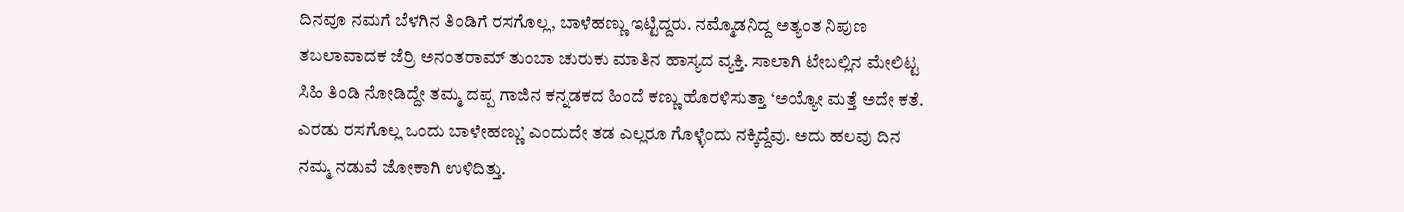ದಿನವೂ ನಮಗೆ ಬೆಳಗಿನ ತಿಂಡಿಗೆ ರಸಗೊಲ್ಲ, ಬಾಳೆಹಣ್ಣು ಇಟ್ಟಿದ್ದರು. ನಮ್ಮೊಡನಿದ್ದ ಅತ್ಯಂತ ನಿಪುಣ ತಬಲಾವಾದಕ ಜೆರ್ರಿ ಅನಂತರಾಮ್ ತುಂಬಾ ಚುರುಕು ಮಾತಿನ ಹಾಸ್ಯದ ವ್ಯಕ್ತಿ. ಸಾಲಾಗಿ ಟೇಬಲ್ಲಿನ ಮೇಲಿಟ್ಟ ಸಿಹಿ ತಿಂಡಿ ನೋಡಿದ್ದೇ ತಮ್ಮ ದಪ್ಪ ಗಾಜಿನ ಕನ್ನಡಕದ ಹಿಂದೆ ಕಣ್ಣು ಹೊರಳಿಸುತ್ತಾ ‘ಅಯ್ಯೋ ಮತ್ತೆ ಅದೇ ಕತೆ. ಎರಡು ರಸಗೊಲ್ಲ ಒಂದು ಬಾಳೇಹಣ್ಣು’ ಎಂದುದೇ ತಡ ಎಲ್ಲರೂ ಗೊಳ್ಳೆಂದು ನಕ್ಕಿದ್ದೆವು. ಅದು ಹಲವು ದಿನ ನಮ್ಮ ನಡುವೆ ಜೋಕಾಗಿ ಉಳಿದಿತ್ತು.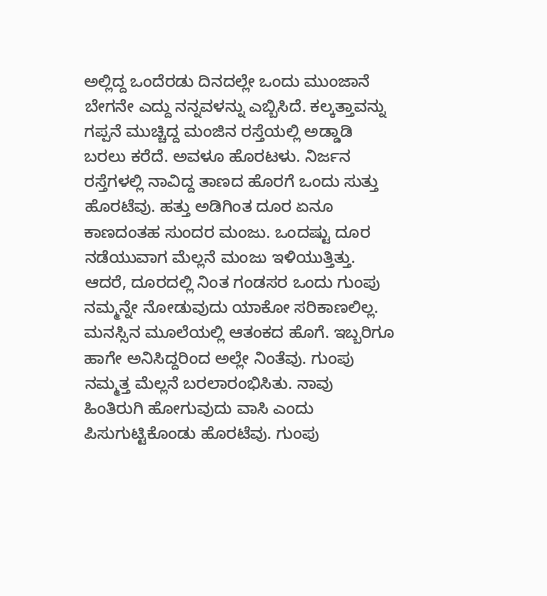ಅಲ್ಲಿದ್ದ ಒಂದೆರಡು ದಿನದಲ್ಲೇ ಒಂದು ಮುಂಜಾನೆ ಬೇಗನೇ ಎದ್ದು ನನ್ನವಳನ್ನು ಎಬ್ಬಿಸಿದೆ. ಕಲ್ಕತ್ತಾವನ್ನು ಗಪ್ಪನೆ ಮುಚ್ಚಿದ್ದ ಮಂಜಿನ ರಸ್ತೆಯಲ್ಲಿ ಅಡ್ಡಾಡಿ ಬರಲು ಕರೆದೆ. ಅವಳೂ ಹೊರಟಳು. ನಿರ್ಜನ ರಸ್ತೆಗಳಲ್ಲಿ ನಾವಿದ್ದ ತಾಣದ ಹೊರಗೆ ಒಂದು ಸುತ್ತು ಹೊರಟೆವು. ಹತ್ತು ಅಡಿಗಿಂತ ದೂರ ಏನೂ ಕಾಣದಂತಹ ಸುಂದರ ಮಂಜು. ಒಂದಷ್ಟು ದೂರ ನಡೆಯುವಾಗ ಮೆಲ್ಲನೆ ಮಂಜು ಇಳಿಯುತ್ತಿತ್ತು. ಆದರೆ, ದೂರದಲ್ಲಿ ನಿಂತ ಗಂಡಸರ ಒಂದು ಗುಂಪು ನಮ್ಮನ್ನೇ ನೋಡುವುದು ಯಾಕೋ ಸರಿಕಾಣಲಿಲ್ಲ. ಮನಸ್ಸಿನ ಮೂಲೆಯಲ್ಲಿ ಆತಂಕದ ಹೊಗೆ. ಇಬ್ಬರಿಗೂ ಹಾಗೇ ಅನಿಸಿದ್ದರಿಂದ ಅಲ್ಲೇ ನಿಂತೆವು. ಗುಂಪು ನಮ್ಮತ್ತ ಮೆಲ್ಲನೆ ಬರಲಾರಂಭಿಸಿತು. ನಾವು ಹಿಂತಿರುಗಿ ಹೋಗುವುದು ವಾಸಿ ಎಂದು ಪಿಸುಗುಟ್ಟಿಕೊಂಡು ಹೊರಟೆವು. ಗುಂಪು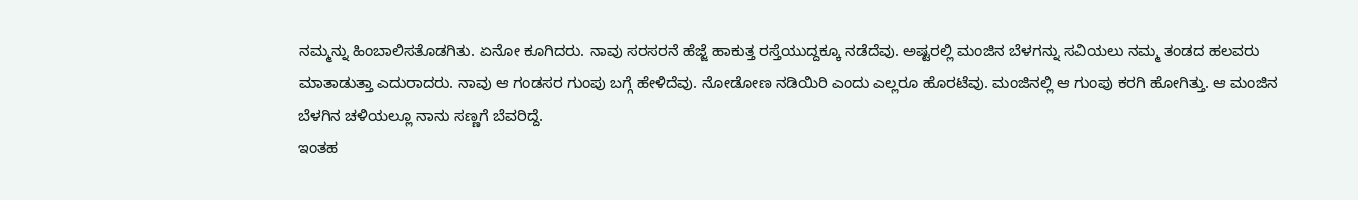ನಮ್ಮನ್ನು ಹಿಂಬಾಲಿಸತೊಡಗಿತು. ಏನೋ ಕೂಗಿದರು. ನಾವು ಸರಸರನೆ ಹೆಜ್ಜೆ ಹಾಕುತ್ತ ರಸ್ತೆಯುದ್ದಕ್ಕೂ ನಡೆದೆವು. ಅಷ್ಟರಲ್ಲಿ ಮಂಜಿನ ಬೆಳಗನ್ನು ಸವಿಯಲು ನಮ್ಮ ತಂಡದ ಹಲವರು ಮಾತಾಡುತ್ತಾ ಎದುರಾದರು. ನಾವು ಆ ಗಂಡಸರ ಗುಂಪು ಬಗ್ಗೆ ಹೇಳಿದೆವು. ನೋಡೋಣ ನಡಿಯಿರಿ ಎಂದು ಎಲ್ಲರೂ ಹೊರಟೆವು. ಮಂಜಿನಲ್ಲಿ ಆ ಗುಂಪು ಕರಗಿ ಹೋಗಿತ್ತು. ಆ ಮಂಜಿನ ಬೆಳಗಿನ ಚಳಿಯಲ್ಲೂ ನಾನು ಸಣ್ಣಗೆ ಬೆವರಿದ್ದೆ.
ಇಂತಹ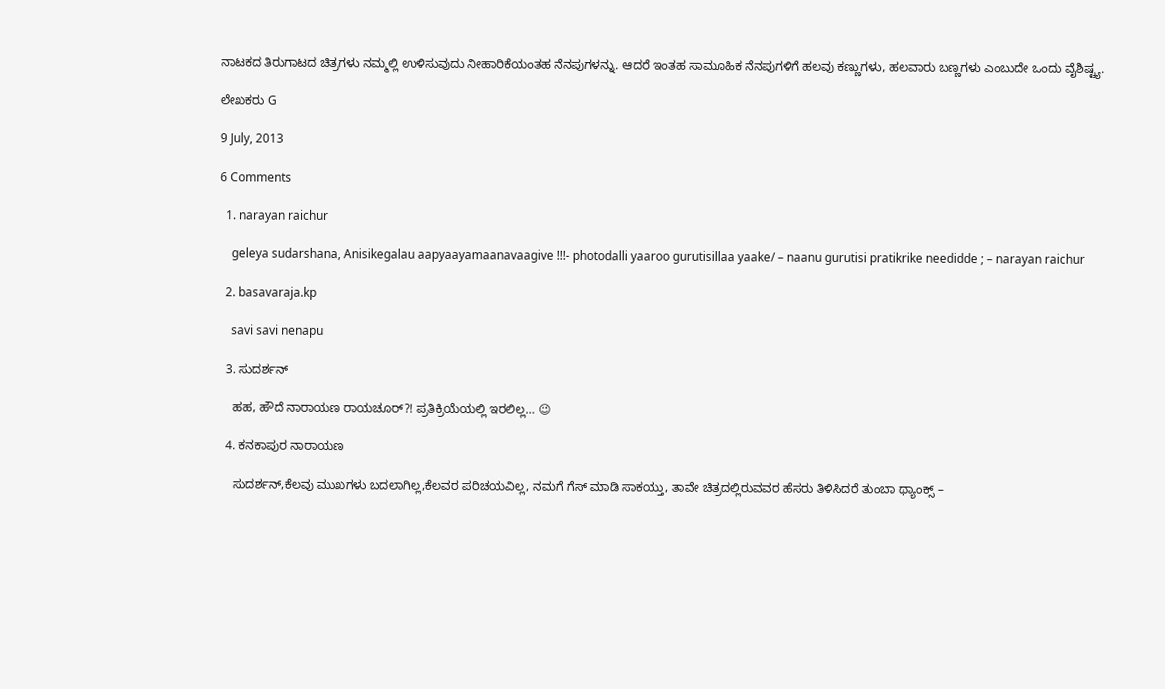ನಾಟಕದ ತಿರುಗಾಟದ ಚಿತ್ರಗಳು ನಮ್ಮಲ್ಲಿ ಉಳಿಸುವುದು ನೀಹಾರಿಕೆಯಂತಹ ನೆನಪುಗಳನ್ನು. ಆದರೆ ಇಂತಹ ಸಾಮೂಹಿಕ ನೆನಪುಗಳಿಗೆ ಹಲವು ಕಣ್ಣುಗಳು, ಹಲವಾರು ಬಣ್ಣಗಳು ಎಂಬುದೇ ಒಂದು ವೈಶಿಷ್ಟ್ಯ.

ಲೇಖಕರು G

9 July, 2013

6 Comments

  1. narayan raichur

    geleya sudarshana, Anisikegalau aapyaayamaanavaagive !!!- photodalli yaaroo gurutisillaa yaake/ – naanu gurutisi pratikrike needidde ; – narayan raichur

  2. basavaraja.kp

    savi savi nenapu

  3. ಸುದರ್ಶನ್

    ಹಹ, ಹೌದೆ ನಾರಾಯಣ ರಾಯಚೂರ್?! ಪ್ರತಿಕ್ರಿಯೆಯಲ್ಲಿ ಇರಲಿಲ್ಲ… 😉

  4. ಕನಕಾಪುರ ನಾರಾಯಣ

    ಸುದರ್ಶನ್,ಕೆಲವು ಮುಖಗಳು ಬದಲಾಗಿಲ್ಲ,ಕೆಲವರ ಪರಿಚಯವಿಲ್ಲ, ನಮಗೆ ಗೆಸ್ ಮಾಡಿ ಸಾಕಯ್ತು, ತಾವೇ ಚಿತ್ರದಲ್ಲಿರುವವರ ಹೆಸರು ತಿಳಿಸಿದರೆ ತುಂಬಾ ಥ್ಯಾಂಕ್ಸ್ –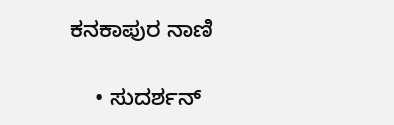ಕನಕಾಪುರ ನಾಣಿ

    • ಸುದರ್ಶನ್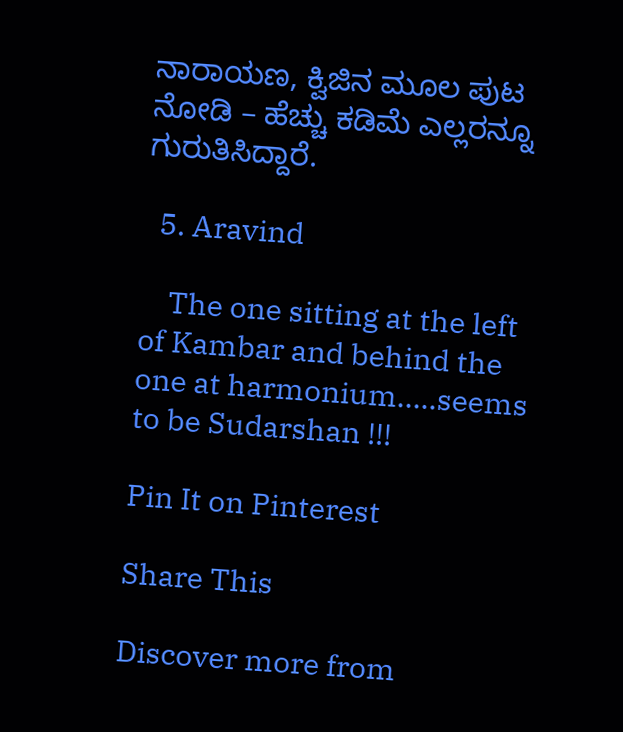ನಾರಾಯಣ, ಕ್ವಿಜಿನ ಮೂಲ ಪುಟ ನೋಡಿ – ಹೆಚ್ಚು ಕಡಿಮೆ ಎಲ್ಲರನ್ನೂ ಗುರುತಿಸಿದ್ದಾರೆ.

  5. Aravind

    The one sitting at the left of Kambar and behind the one at harmonium…..seems to be Sudarshan !!!

Pin It on Pinterest

Share This

Discover more from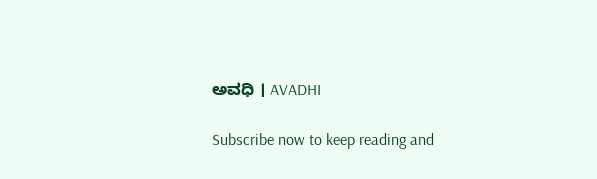ಅವಧಿ । AVADHI

Subscribe now to keep reading and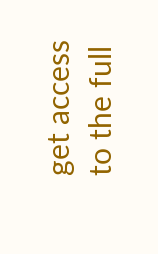get access to the full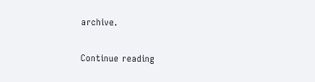archive.

Continue reading